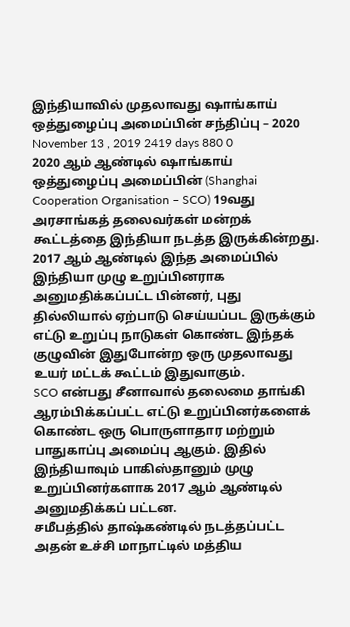இந்தியாவில் முதலாவது ஷாங்காய் ஒத்துழைப்பு அமைப்பின் சந்திப்பு – 2020
November 13 , 2019 2419 days 880 0
2020 ஆம் ஆண்டில் ஷாங்காய் ஒத்துழைப்பு அமைப்பின் (Shanghai Cooperation Organisation – SCO) 19வது அரசாங்கத் தலைவர்கள் மன்றக் கூட்டத்தை இந்தியா நடத்த இருக்கின்றது.
2017 ஆம் ஆண்டில் இந்த அமைப்பில் இந்தியா முழு உறுப்பினராக அனுமதிக்கப்பட்ட பின்னர், புது தில்லியால் ஏற்பாடு செய்யப்பட இருக்கும் எட்டு உறுப்பு நாடுகள் கொண்ட இந்தக் குழுவின் இதுபோன்ற ஒரு முதலாவது உயர் மட்டக் கூட்டம் இதுவாகும்.
SCO என்பது சீனாவால் தலைமை தாங்கி ஆரம்பிக்கப்பட்ட எட்டு உறுப்பினர்களைக் கொண்ட ஒரு பொருளாதார மற்றும் பாதுகாப்பு அமைப்பு ஆகும். இதில் இந்தியாவும் பாகிஸ்தானும் முழு உறுப்பினர்களாக 2017 ஆம் ஆண்டில் அனுமதிக்கப் பட்டன.
சமீபத்தில் தாஷ்கண்டில் நடத்தப்பட்ட அதன் உச்சி மாநாட்டில் மத்திய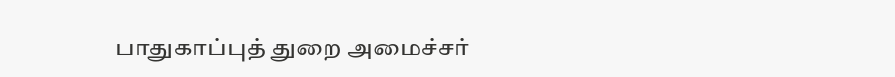பாதுகாப்புத் துறை அமைச்சர்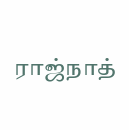ராஜ்நாத்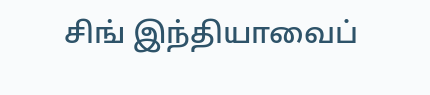சிங் இந்தியாவைப்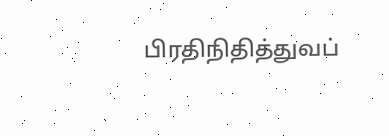பிரதிநிதித்துவப்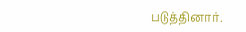படுத்தினார்.